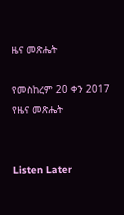ዜና መጽሔት

የመስከረም 20 ቀን 2017 የዜና መጽሔት


Listen Later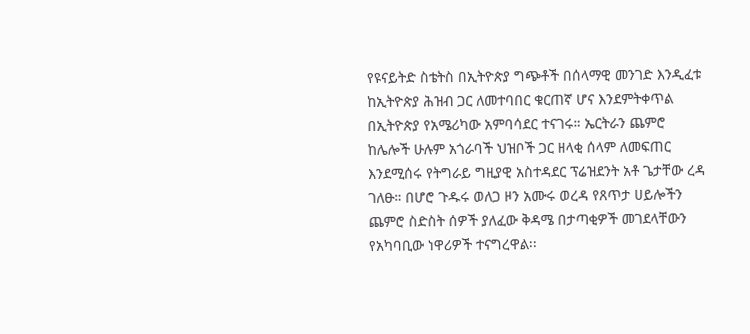የዩናይትድ ስቴትስ በኢትዮጵያ ግጭቶች በሰላማዊ መንገድ እንዲፈቱ ከኢትዮጵያ ሕዝብ ጋር ለመተባበር ቁርጠኛ ሆና እንደምትቀጥል በኢትዮጵያ የአሜሪካው አምባሳደር ተናገሩ። ኤርትራን ጨምሮ ከሌሎች ሁሉም አጎራባች ህዝቦች ጋር ዘላቂ ሰላም ለመፍጠር እንደሚሰሩ የትግራይ ግዚያዊ አስተዳደር ፕሬዝደንት አቶ ጌታቸው ረዳ ገለፁ። በሆሮ ጉዱሩ ወለጋ ዞን አሙሩ ወረዳ የጸጥታ ሀይሎችን ጨምሮ ስድስት ሰዎች ያለፈው ቅዳሜ በታጣቂዎች መገደላቸውን የአካባቢው ነዋሪዎች ተናግረዋል፡፡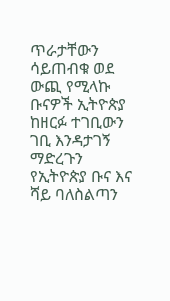ጥራታቸውን ሳይጠብቁ ወደ ውጪ የሚላኩ ቡናዎች ኢትዮጵያ ከዘርፉ ተገቢውን ገቢ እንዳታገኝ ማድረጉን የኢትዮጵያ ቡና እና ሻይ ባለስልጣን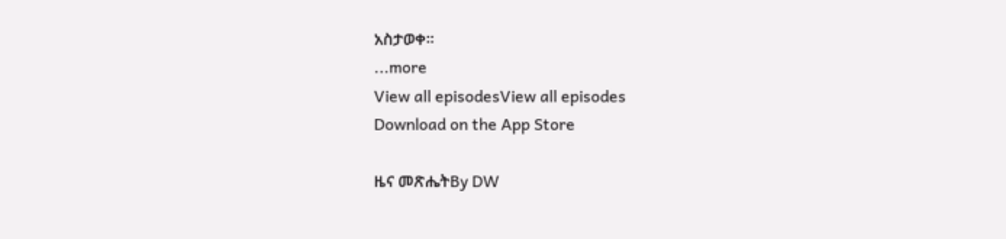አስታወቀ፡፡
...more
View all episodesView all episodes
Download on the App Store

ዜና መጽሔትBy DW